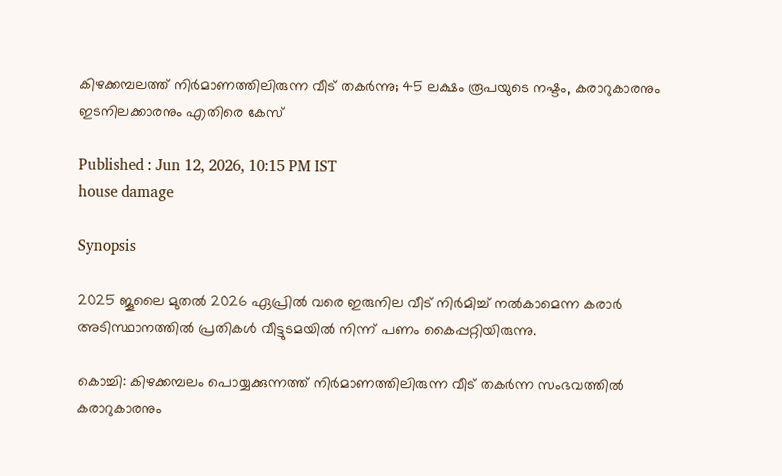കിഴക്കമ്പലത്ത് നിർമാണത്തിലിരുന്ന വീട് തകർന്നു; 45 ലക്ഷം രൂപയുടെ നഷ്ടം, കരാറുകാരനും ഇടനിലക്കാരനും എതിരെ കേസ്

Published : Jun 12, 2026, 10:15 PM IST
house damage

Synopsis

2025 ജൂലൈ മുതൽ 2026 ഏപ്രിൽ വരെ ഇരുനില വീട് നിർമിച്ച് നൽകാമെന്ന കരാർ അടിസ്ഥാനത്തിൽ പ്രതികൾ വീട്ടുടമയിൽ നിന്ന് പണം കൈപ്പറ്റിയിരുന്നു.

കൊച്ചി: കിഴക്കമ്പലം പൊയ്യക്കുന്നത്ത് നിർമാണത്തിലിരുന്ന വീട് തകർന്ന സംഭവത്തിൽ കരാറുകാരനും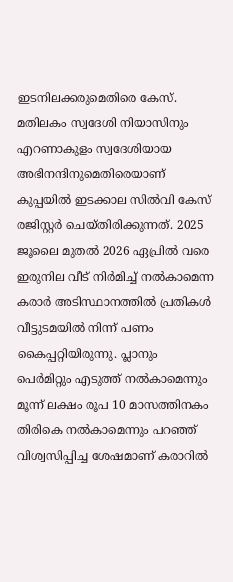ഇടനിലക്കരുമെതിരെ കേസ്. മതിലകം സ്വദേശി നിയാസിനും എറണാകുളം സ്വദേശിയായ അഭിനന്ദിനുമെതിരെയാണ് കുപ്പയിൽ ഇടക്കാല സിൽവി കേസ് രജിസ്റ്റർ ചെയ്തിരിക്കുന്നത്. 2025 ജൂലൈ മുതൽ 2026 ഏപ്രിൽ വരെ ഇരുനില വീട് നിർമിച്ച് നൽകാമെന്ന കരാർ അടിസ്ഥാനത്തിൽ പ്രതികൾ വീട്ടുടമയിൽ നിന്ന് പണം കൈപ്പറ്റിയിരുന്നു. പ്ലാനും പെർമിറ്റും എടുത്ത് നൽകാമെന്നും മൂന്ന് ലക്ഷം രൂപ 10 മാസത്തിനകം തിരികെ നൽകാമെന്നും പറഞ്ഞ് വിശ്വസിപ്പിച്ച ശേഷമാണ് കരാറിൽ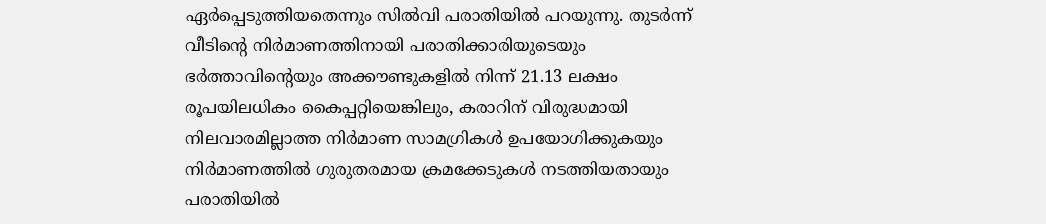ഏർപ്പെടുത്തിയതെന്നും സിൽവി പരാതിയിൽ പറയുന്നു. തുടർന്ന് വീടിന്റെ നിർമാണത്തിനായി പരാതിക്കാരിയുടെയും ഭർത്താവിന്റെയും അക്കൗണ്ടുകളിൽ നിന്ന് 21.13 ലക്ഷം രൂപയിലധികം കൈപ്പറ്റിയെങ്കിലും, കരാറിന് വിരുദ്ധമായി നിലവാരമില്ലാത്ത നിർമാണ സാമഗ്രികൾ ഉപയോഗിക്കുകയും നിർമാണത്തിൽ ഗുരുതരമായ ക്രമക്കേടുകൾ നടത്തിയതായും പരാതിയിൽ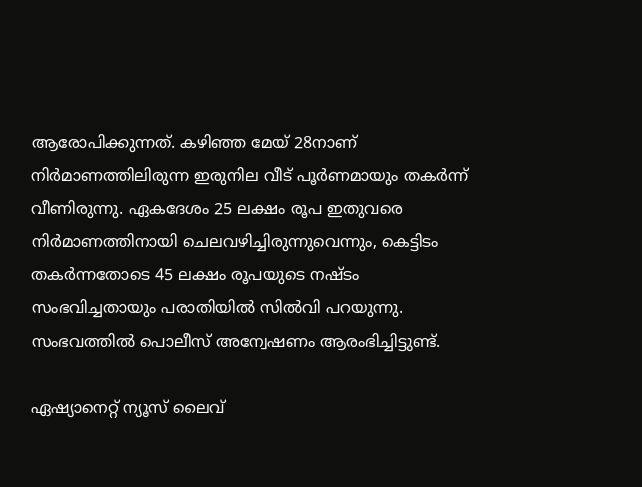ആരോപിക്കുന്നത്. കഴിഞ്ഞ മേയ് 28നാണ് നിർമാണത്തിലിരുന്ന ഇരുനില വീട് പൂർണമായും തകർന്ന് വീണിരുന്നു. ഏകദേശം 25 ലക്ഷം രൂപ ഇതുവരെ നിർമാണത്തിനായി ചെലവഴിച്ചിരുന്നുവെന്നും, കെട്ടിടം തകർന്നതോടെ 45 ലക്ഷം രൂപയുടെ നഷ്ടം സംഭവിച്ചതായും പരാതിയിൽ സിൽവി പറയുന്നു. സംഭവത്തിൽ പൊലീസ് അന്വേഷണം ആരംഭിച്ചിട്ടുണ്ട്.

ഏഷ്യാനെറ്റ് ന്യൂസ് ലൈവ്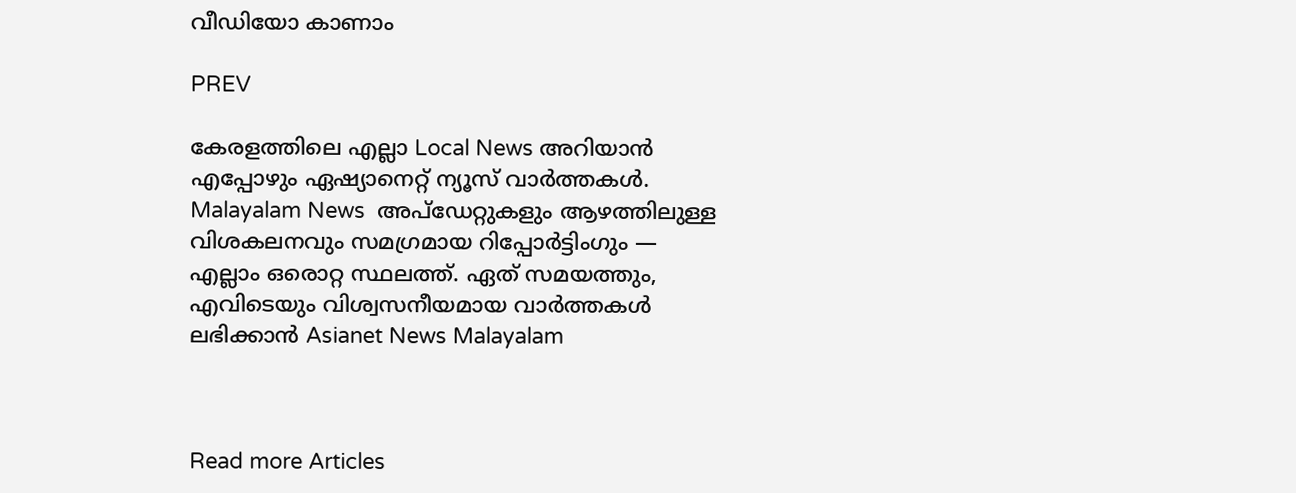വീഡിയോ കാണാം

PREV

കേരളത്തിലെ എല്ലാ Local News അറിയാൻ എപ്പോഴും ഏഷ്യാനെറ്റ് ന്യൂസ് വാർത്തകൾ. Malayalam News  അപ്‌ഡേറ്റുകളും ആഴത്തിലുള്ള വിശകലനവും സമഗ്രമായ റിപ്പോർട്ടിംഗും — എല്ലാം ഒരൊറ്റ സ്ഥലത്ത്. ഏത് സമയത്തും, എവിടെയും വിശ്വസനീയമായ വാർത്തകൾ ലഭിക്കാൻ Asianet News Malayalam



Read more Articles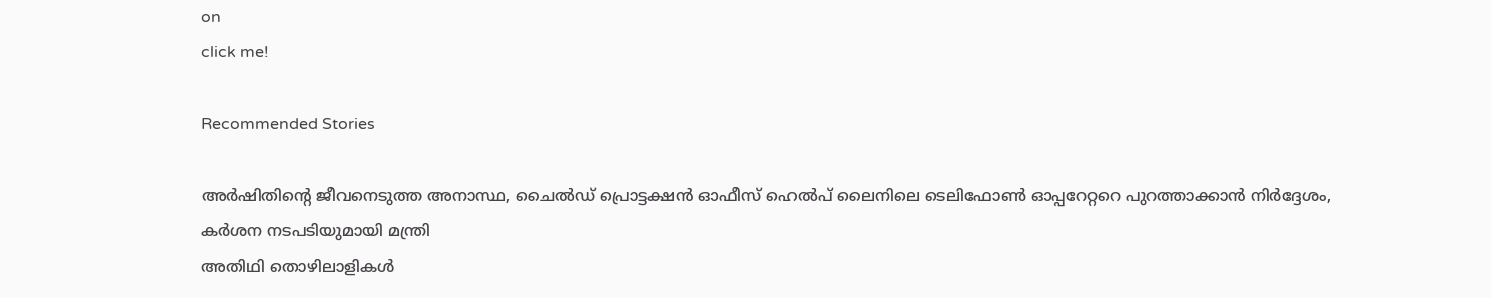on
click me!

Recommended Stories

അർഷിതിന്റെ ജീവനെടുത്ത അനാസ്ഥ, ചൈൽഡ് പ്രൊട്ടക്ഷൻ ഓഫീസ് ഹെൽപ് ലൈനിലെ ടെലിഫോൺ ഓപ്പറേറ്ററെ പുറത്താക്കാൻ നിർദ്ദേശം, കർശന നടപടിയുമായി മന്ത്രി
അതിഥി തൊഴിലാളികൾ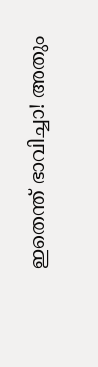ഇതെന്ത് ഭാവിച്ചാ! അതും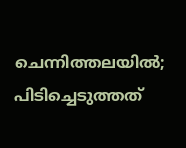ചെന്നിത്തലയിൽ; പിടിച്ചെടുത്തത്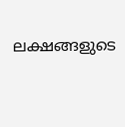ലക്ഷങ്ങളുടെ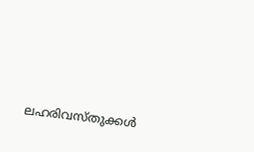ലഹരിവസ്തുക്കൾ